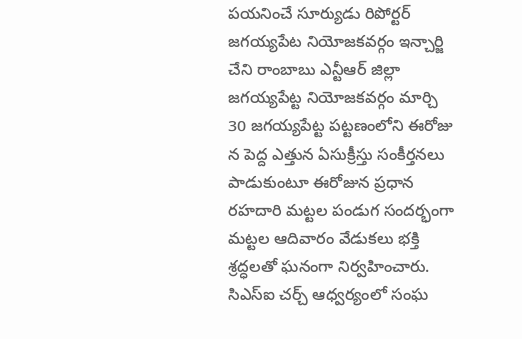పయనించే సూర్యుడు రిపోర్టర్ జగయ్యపేట నియోజకవర్గం ఇన్చార్జి చేని రాంబాబు ఎన్టీఆర్ జిల్లా జగయ్యపేట్ట నియోజకవర్గం మార్చి 30 జగయ్యపేట్ట పట్టణంలోని ఈరోజు న పెద్ద ఎత్తున ఏసుక్రీస్తు సంకీర్తనలు పాడుకుంటూ ఈరోజున ప్రధాన రహదారి మట్టల పండుగ సందర్భంగా మట్టల ఆదివారం వేడుకలు భక్తి శ్రద్ధలతో ఘనంగా నిర్వహించారు. సిఎస్ఐ చర్చ్ ఆధ్వర్యంలో సంఘ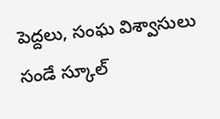పెద్దలు, సంఘ విశ్వాసులు సండే స్కూల్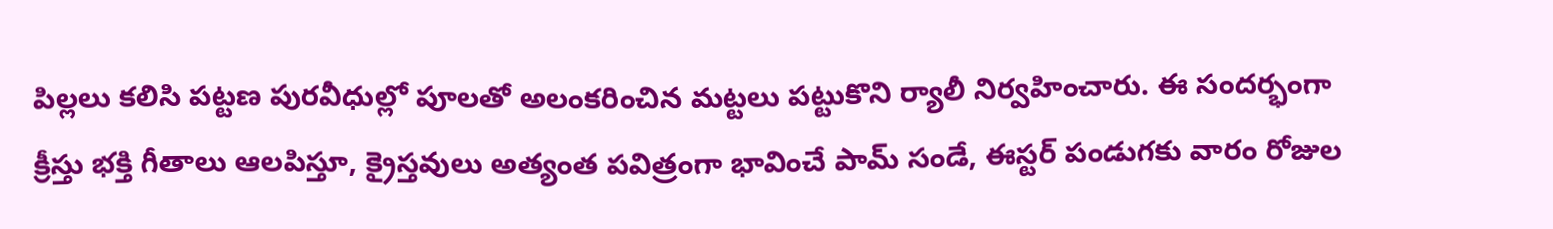పిల్లలు కలిసి పట్టణ పురవీధుల్లో పూలతో అలంకరించిన మట్టలు పట్టుకొని ర్యాలీ నిర్వహించారు. ఈ సందర్భంగా క్రీస్తు భక్తి గీతాలు ఆలపిస్తూ, క్రైస్తవులు అత్యంత పవిత్రంగా భావించే పామ్ సండే, ఈస్టర్ పండుగకు వారం రోజుల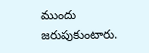ముందు జరుపుకుంటారు.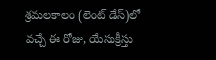శ్రమలకాలం (లెంట్ డేస్)లో వచ్చే ఈ రోజు, యేసుక్రీస్తు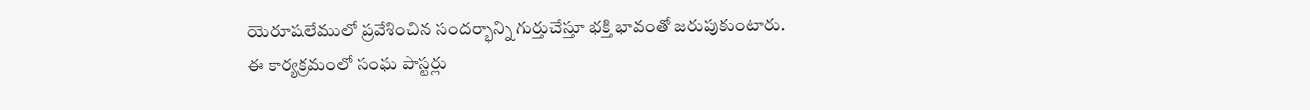యెరూషలేములో ప్రవేశించిన సందర్భాన్ని గుర్తుచేస్తూ భక్తి భావంతో జరుపుకుంటారు. ఈ కార్యక్రమంలో సంఘ పాస్టర్లు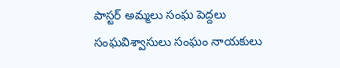పాస్టర్ అమ్మలు సంఘ పెద్దలు సంఘవిశ్వాసులు సంఘం నాయకులు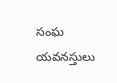సంఘ యవనస్తులు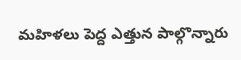మహిళలు పెద్ద ఎత్తున పాల్గొన్నారు